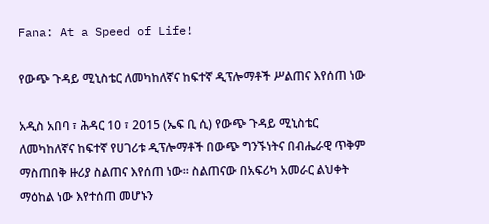Fana: At a Speed of Life!

የውጭ ጉዳይ ሚኒስቴር ለመካከለኛና ከፍተኛ ዲፕሎማቶች ሥልጠና እየሰጠ ነው

አዲስ አበባ ፣ ሕዳር 10 ፣ 2015 (ኤፍ ቢ ሲ) የውጭ ጉዳይ ሚኒስቴር ለመካከለኛና ከፍተኛ የሀገሪቱ ዲፕሎማቶች በውጭ ግንኙነትና በብሔራዊ ጥቅም ማስጠበቅ ዙሪያ ስልጠና እየሰጠ ነው። ስልጠናው በአፍሪካ አመራር ልህቀት ማዕከል ነው እየተሰጠ መሆኑን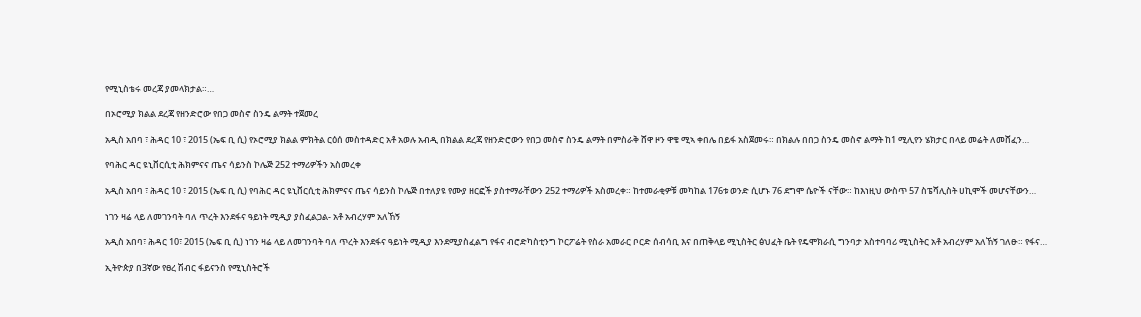የሚኒስቴሩ መረጃ ያመላክታል።…

በኦሮሚያ ክልል ደረጃ የዘንድሮው የበጋ መስኖ ስንዴ ልማት ተጀመረ

አዲስ አበባ ፣ ሕዳር 10 ፣ 2015 (ኤፍ ቢ ሲ) የኦሮሚያ ክልል ምክትል ርዕሰ መስተዳድር አቶ አወሉ አብዲ በክልል ደረጃ የዘንድሮውን የበጋ መስኖ ስንዴ ልማት በምስራቅ ሸዋ ዞን ዋቄ ሚኣ ቀበሌ በይፋ አስጀመሩ። በክልሉ በበጋ ስንዴ መስኖ ልማት ከ1 ሚሊየን ሄክታር በላይ መሬት ለመሸፈን…

የባሕር ዳር ዩኒቨርሲቲ ሕክምናና ጤና ሳይንስ ኮሌጅ 252 ተማሪዎችን አስመረቀ

አዲስ አበባ ፣ ሕዳር 10 ፣ 2015 (ኤፍ ቢ ሲ) የባሕር ዳር ዩኒቨርሲቲ ሕክምናና ጤና ሳይንስ ኮሌጅ በተለያዩ የሙያ ዘርፎች ያስተማራቸውን 252 ተማሪዎች አስመረቀ። ከተመራቂዎቹ መካከል 176ቱ ወንድ ሲሆኑ 76 ደግሞ ሴዮች ናቸው። ከእነዚህ ውስጥ 57 ስፔሻሊስት ሀኪሞች መሆናቸውን…

ነገን ዛሬ ላይ ለመገንባት ባለ ጥረት እንደፋና ዓይነት ሚዲያ ያስፈልጋል- አቶ አብረሃም አለኸኝ

አዲስ አበባ፣ ሕዳር 10፣ 2015 (ኤፍ ቢ ሲ) ነገን ዛሬ ላይ ለመገንባት ባለ ጥረት እንደፋና ዓይነት ሚዲያ እንደሚያስፈልግ የፋና ብሮድካስቲንግ ኮርፖሬት የስራ አመራር ቦርድ ሰብሳቢ እና በጠቅላይ ሚኒስትር ፅህፈት ቤት የዴሞክራሲ ግንባታ አስተባባሪ ሚኒስትር አቶ አብረሃም አለኸኝ ገለፁ። የፋና…

ኢትዮጵያ በ3ኛው የፀረ ሽብር ፋይናንስ የሚኒስትሮች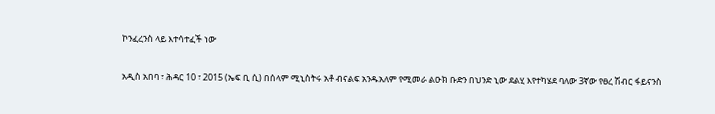ኮንፈረንስ ላይ እተሳተፈች ነው

አዲስ አበባ ፣ ሕዳር 10 ፣ 2015 (ኤፍ ቢ ሲ) በሰላም ሚኒስትሩ አቶ ብናልፍ አንዱአለም የሚመራ ልዑክ ቡድን በህንድ ኒው ደልሂ እየተካሄደ ባለው 3ኛው የፀረ ሽብር ፋይናንስ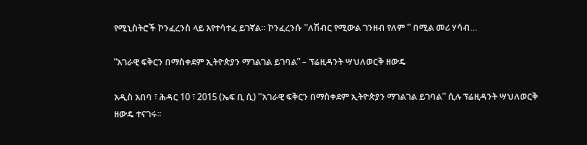የሚኒስትሮች ኮንፈረንስ ላይ እየተሳተፈ ይገኛል። ኮንፈረንሱ ''ለሽብር የሚውል ገንዘብ የለም '' በሚል መሪ ሃሳብ…

”አገራዊ ፍቅርን በማስቀደም ኢትዮጵያን ማገልገል ይገባል” – ፕሬዚዳንት ሣህለወርቅ ዘውዴ

አዲስ አበባ ፣ ሕዳር 10 ፣ 2015 (ኤፍ ቢ ሲ) ''አገራዊ ፍቅርን በማስቀደም ኢትዮጵያን ማገልገል ይገባል'' ሲሉ ፕሬዚዳንት ሣህለወርቅ ዘውዴ ተናገሩ፡፡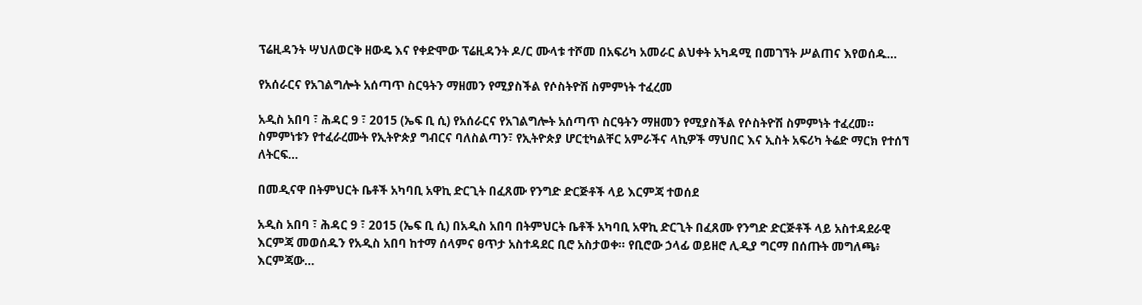ፕሬዚዳንት ሣህለወርቅ ዘውዴ እና የቀድሞው ፕሬዚዳንት ዶ/ር ሙላቱ ተሾመ በአፍሪካ አመራር ልህቀት አካዳሚ በመገኘት ሥልጠና እየወሰዱ…

የአሰራርና የአገልግሎት አሰጣጥ ስርዓትን ማዘመን የሚያስችል የሶስትዮሽ ስምምነት ተፈረመ

አዲስ አበባ ፣ ሕዳር 9 ፣ 2015 (ኤፍ ቢ ሲ) የአሰራርና የአገልግሎት አሰጣጥ ስርዓትን ማዘመን የሚያስችል የሶስትዮሽ ስምምነት ተፈረመ። ስምምነቱን የተፈራረሙት የኢትዮጵያ ግብርና ባለስልጣን፣ የኢትዮጵያ ሆርቲካልቸር አምራችና ላኪዎች ማህበር እና ኢስት አፍሪካ ትሬድ ማርክ የተሰኘ ለትርፍ…

በመዲናዋ በትምህርት ቤቶች አካባቢ አዋኪ ድርጊት በፈጸሙ የንግድ ድርጅቶች ላይ እርምጃ ተወሰደ

አዲስ አበባ ፣ ሕዳር 9 ፣ 2015 (ኤፍ ቢ ሲ) በአዲስ አበባ በትምህርት ቤቶች አካባቢ አዋኪ ድርጊት በፈጸሙ የንግድ ድርጅቶች ላይ አስተዳደራዊ እርምጃ መወሰዱን የአዲስ አበባ ከተማ ሰላምና ፀጥታ አስተዳደር ቢሮ አስታወቀ። የቢሮው ኃላፊ ወይዘሮ ሊዲያ ግርማ በሰጡት መግለጫ፥ እርምጃው…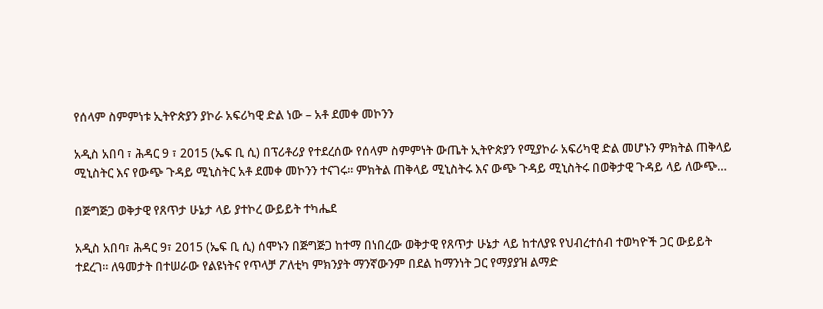የሰላም ስምምነቱ ኢትዮጵያን ያኮራ አፍሪካዊ ድል ነው – አቶ ደመቀ መኮንን

አዲስ አበባ ፣ ሕዳር 9 ፣ 2015 (ኤፍ ቢ ሲ) በፕሪቶሪያ የተደረሰው የሰላም ስምምነት ውጤት ኢትዮጵያን የሚያኮራ አፍሪካዊ ድል መሆኑን ምክትል ጠቅላይ ሚኒስትር እና የውጭ ጉዳይ ሚኒስትር አቶ ደመቀ መኮንን ተናገሩ። ምክትል ጠቅላይ ሚኒስትሩ እና ውጭ ጉዳይ ሚኒስትሩ በወቅታዊ ጉዳይ ላይ ለውጭ…

በጅግጅጋ ወቅታዊ የጸጥታ ሁኔታ ላይ ያተኮረ ውይይት ተካሔደ

አዲስ አበባ፣ ሕዳር 9፣ 2015 (ኤፍ ቢ ሲ) ሰሞኑን በጅግጅጋ ከተማ በነበረው ወቅታዊ የጸጥታ ሁኔታ ላይ ከተለያዩ የህብረተሰብ ተወካዮች ጋር ውይይት ተደረገ፡፡ ለዓመታት በተሠራው የልዩነትና የጥላቻ ፖለቲካ ምክንያት ማንኛውንም በደል ከማንነት ጋር የማያያዝ ልማድ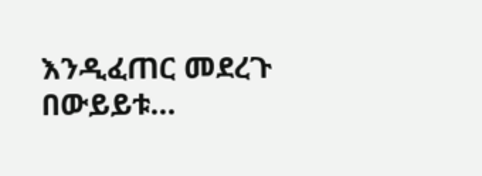እንዲፈጠር መደረጉ በውይይቱ…